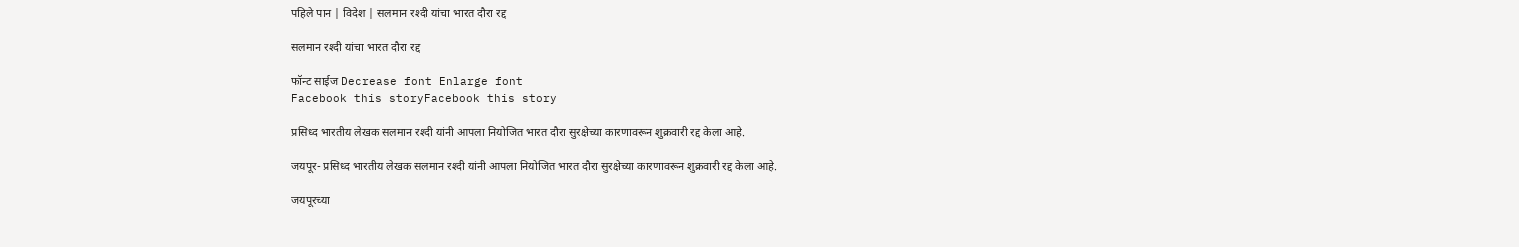पहिले पान | विदेश | सलमान रश्‍दी यांचा भारत दौरा रद्द

सलमान रश्‍दी यांचा भारत दौरा रद्द

फॉन्ट साईज Decrease font Enlarge font
Facebook this storyFacebook this story

प्रसिध्द भारतीय लेखक सलमान रश्‍दी यांनी आपला नियोजित भारत दौरा सुरक्षेच्या कारणावरून शुक्रवारी रद्द केला आहे.

जयपूर- प्रसिध्द भारतीय लेखक सलमान रश्‍दी यांनी आपला नियोजित भारत दौरा सुरक्षेच्या कारणावरून शुक्रवारी रद्द केला आहे.

जयपूरच्या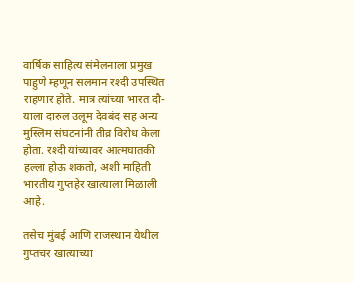वार्षिक साहित्य संमेलनाला प्रमुख पाहुणे म्हणून सलमान रश्‍दी उपस्थित राहणार होते. मात्र त्यांच्या भारत दौ-याला दारुल उलूम देवबंद सह अन्य मुस्लिम संघटनांनी तीव्र विरोध केला होता. रश्दी यांच्यावर आत्मघातकी हल्ला होऊ शकतो, अशी माहिती भारतीय गुप्तहेर खात्याला मिळाली आहे.

तसेच मुंबई आणि राजस्थान येथील गुप्तचर खात्याच्या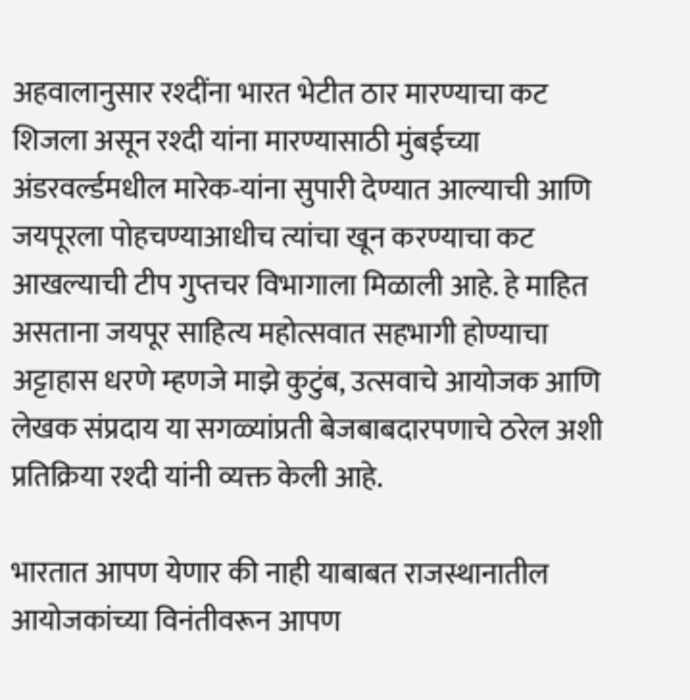अहवालानुसार रश्दींना भारत भेटीत ठार मारण्याचा कट शिजला असून रश्दी यांना मारण्यासाठी मुंबईच्या अंडरवर्ल्डमधील मारेक-यांना सुपारी देण्यात आल्याची आणि जयपूरला पोहचण्याआधीच त्यांचा खून करण्याचा कट आखल्याची टीप गुप्तचर विभागाला मिळाली आहे. हे माहित असताना जयपूर साहित्य महोत्सवात सहभागी होण्याचा अट्टाहास धरणे म्हणजे माझे कुटुंब, उत्सवाचे आयोजक आणि लेखक संप्रदाय या सगळ्यांप्रती बेजबाबदारपणाचे ठरेल अशी प्रतिक्रिया रश्दी यांनी व्यक्त केली आहे.

भारतात आपण येणार की नाही याबाबत राजस्थानातील आयोजकांच्या विनंतीवरून आपण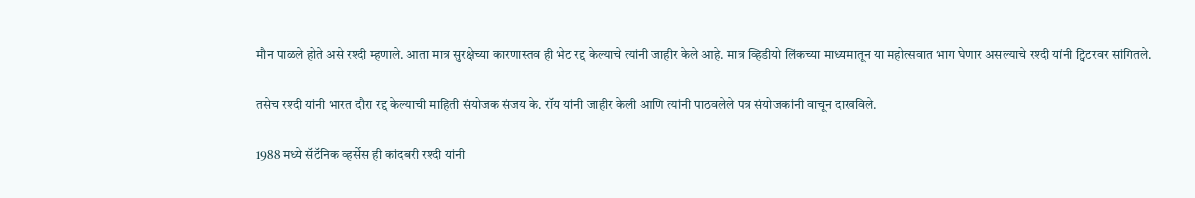मौन पाळले होते असे रश्दी म्हणाले. आता मात्र सुरक्षेच्या कारणास्तव ही भेट रद्द केल्याचे त्यांनी जाहीर केले आहे. मात्र व्हिडीयो लिंकच्या माध्यमातून या महोत्सवात भाग घेणार असल्याचे रश्दी यांनी ट्विटरवर सांगितले.

तसेच रश्दी यांनी भारत दौरा रद्द केल्याची माहिती संयोजक संजय के. रॉय यांनी जाहीर केली आणि त्यांनी पाठवलेले पत्र संयोजकांनी वाचून दाखविले.

1988 मध्ये सॅटॅनिक व्हर्सेस ही कांदबरी रश्दी यांनी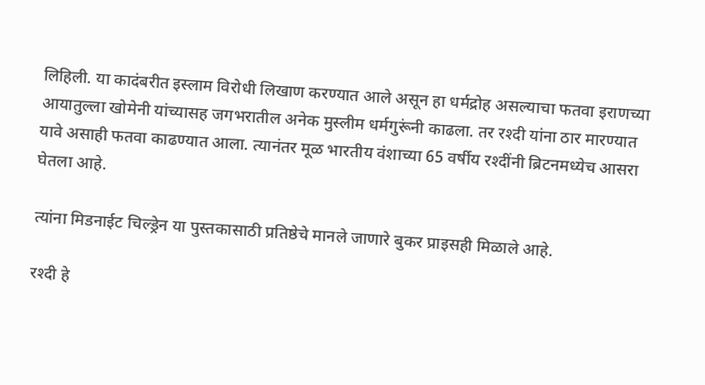लिहिली. या कादंबरीत इस्लाम विरोधी लिखाण करण्यात आले असून हा धर्मद्रोह असल्याचा फतवा इराणच्या आयातुल्ला खोमेनी यांच्यासह जगभरातील अनेक मुस्लीम धर्मगुरूंनी काढला. तर रश्दी यांना ठार मारण्यात यावे असाही फतवा काढण्यात आला. त्यानंतर मूळ भारतीय वंशाच्या 65 वर्षीय रश्दींनी ब्रिटनमध्येच आसरा घेतला आहे.

त्यांना मिडनाईट चिल्ड्रेन या पुस्तकासाठी प्रतिष्ठेचे मानले जाणारे बुकर प्राइसही मिळाले आहे.

रश्दी हे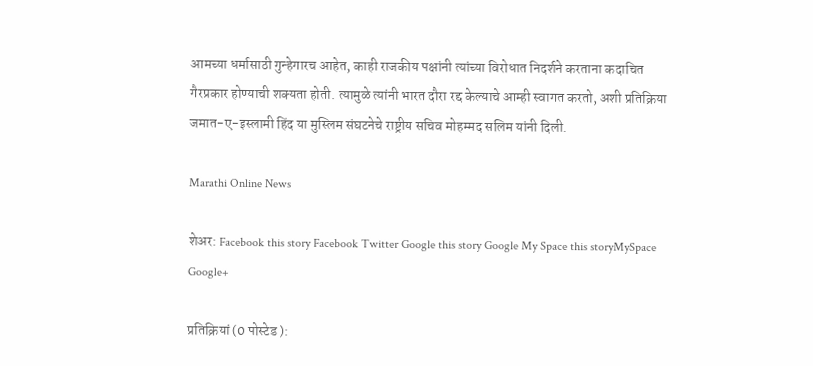आमच्या धर्मासाठी गुन्हेगारच आहेत, काही राजकीय पक्षांनी त्यांच्या विरोधात निदर्शने करताना कदाचित गैरप्रकार होण्याची शक्यता होती. त्यामुळे त्यांनी भारत दौरा रद्द केल्याचे आम्ही स्वागत करतो, अशी प्रतिक्रिया जमात-ए-इस्लामी हिंद या मुस्लिम संघटनेचे राष्ट्रीय सचिव मोहम्मद सलिम यांनी दिली.

Marathi Online News

शेअर: Facebook this story Facebook Twitter Google this story Google My Space this storyMySpace  Google+

प्रतिक्रियां (0 पोस्टेड ):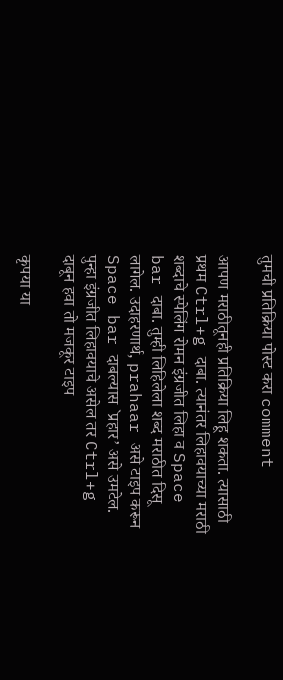तुमची प्रतिक्रिया पोस्ट करा comment

आपण मराठीतूनही प्रतिक्रिया लिहू शकता. त्यासाठी प्रथम Ctrl+g दाबा. त्यानंतर लिहावयाच्या मराठी शब्दाचे स्पेलिंग रोमन इंग्रजीत लिहा व Space bar दाबा. तुम्ही लिहिलेला शब्द मराठीत दिसू लागेल. उदाहरणार्थ, prahaar असे टाइप करून Space bar दाबल्यास `प्रहार’ असे उमटेल. पुन्हा इंग्रजीत लिहावयाचे असेल तर Ctrl+g दाबून हवा तो मजकूर टाइप

कृपया या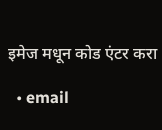इमेज मधून कोड एंटर करा

  • email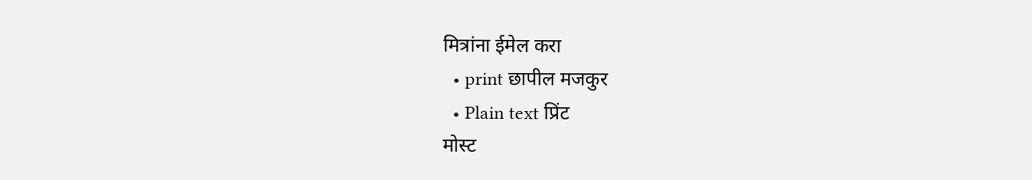मित्रांना ईमेल करा
  • print छापील मजकुर
  • Plain text प्रिंट
मोस्ट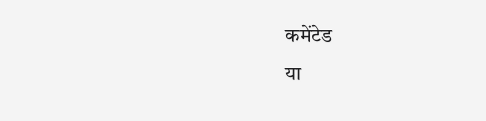कमेंटेड
या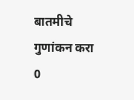बातमीचे गुणांकन करा
0